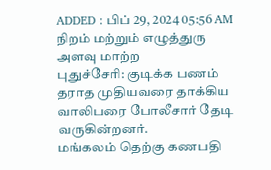ADDED : பிப் 29, 2024 05:56 AM
நிறம் மற்றும் எழுத்துரு அளவு மாற்ற
புதுச்சேரி: குடிக்க பணம் தராத முதியவரை தாக்கிய வாலிபரை போலீசார் தேடி வருகின்றனர்.
மங்கலம் தெற்கு கணபதி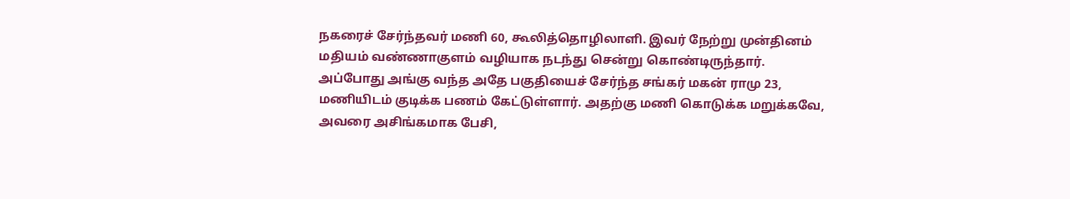நகரைச் சேர்ந்தவர் மணி 60, கூலித்தொழிலாளி. இவர் நேற்று முன்தினம் மதியம் வண்ணாகுளம் வழியாக நடந்து சென்று கொண்டிருந்தார்.
அப்போது அங்கு வந்த அதே பகுதியைச் சேர்ந்த சங்கர் மகன் ராமு 23, மணியிடம் குடிக்க பணம் கேட்டுள்ளார். அதற்கு மணி கொடுக்க மறுக்கவே, அவரை அசிங்கமாக பேசி,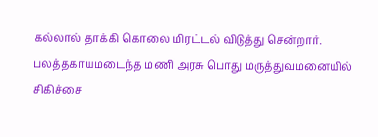கல்லால் தாக்கி கொலை மிரட்டல் விடுத்து சென்றார். பலத்தகாயமடைந்த மணி அரசு பொது மருத்துவமனையில் சிகிச்சை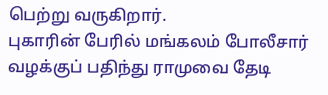பெற்று வருகிறார்.
புகாரின் பேரில் மங்கலம் போலீசார் வழக்குப் பதிந்து ராமுவை தேடி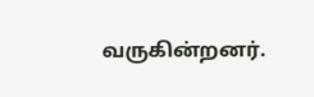வருகின்றனர்.